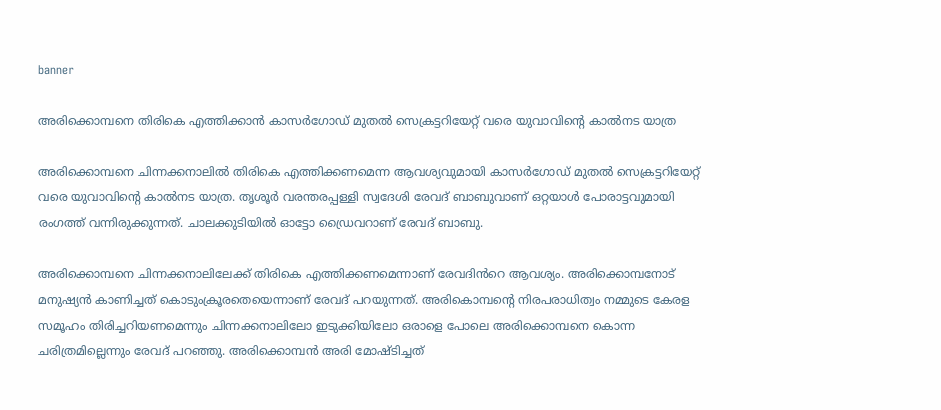banner

അരിക്കൊമ്പനെ തിരികെ എത്തിക്കാൻ കാസർഗോഡ് മുതൽ സെക്രട്ടറിയേറ്റ് വരെ യുവാവിൻ്റെ കാൽനട യാത്ര

അരിക്കൊമ്പനെ ചിന്നക്കനാലിൽ തിരികെ എത്തിക്കണമെന്ന ആവശ്യവുമായി കാസർഗോഡ് മുതൽ സെക്രട്ടറിയേറ്റ് വരെ യുവാവിന്റെ കാൽനട യാത്ര. തൃശൂർ വരന്തരപ്പള്ളി സ്വദേശി രേവദ് ബാബുവാണ് ഒറ്റയാൾ പോരാട്ടവുമായി രംഗത്ത് വന്നിരുക്കുന്നത്. ചാലക്കുടിയിൽ ഓട്ടോ ഡ്രൈവറാണ് രേവദ് ബാബു.

അരിക്കൊമ്പനെ ചിന്നക്കനാലിലേക്ക് തിരികെ എത്തിക്കണമെന്നാണ് രേവദിൻറെ ആവശ്യം. അരിക്കൊമ്പനോട് മനുഷ്യൻ കാണിച്ചത് കൊടുംക്രൂരതെയെന്നാണ് രേവദ് പറയുന്നത്. അരികൊമ്പന്റെ നിരപരാധിത്വം നമ്മുടെ കേരള സമൂഹം തിരിച്ചറിയണമെന്നും ചിന്നക്കനാലിലോ ഇടുക്കിയിലോ ഒരാളെ പോലെ അരിക്കൊമ്പനെ കൊന്ന ചരിത്രമില്ലെന്നും രേവദ് പറഞ്ഞു. അരിക്കൊമ്പൻ അരി മോഷ്ടിച്ചത്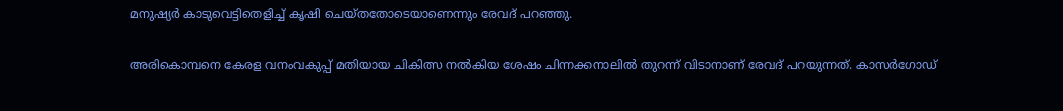മനുഷ്യർ കാടുവെട്ടിതെളിച്ച് കൃഷി ചെയ്തതോടെയാണെന്നും രേവദ് പറഞ്ഞു.

അരികൊമ്പനെ കേരള വനംവകുപ്പ് മതിയായ ചികിത്സ നൽകിയ ശേഷം ചിന്നക്കനാലിൽ തുറന്ന് വിടാനാണ് രേവദ് പറയുന്നത്. കാസർഗോഡ്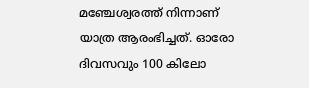മഞ്ചേശ്വരത്ത് നിന്നാണ് യാത്ര ആരംഭിച്ചത്. ഓരോ ദിവസവും 100 കിലോ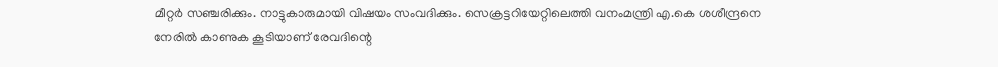മീറ്റർ സഞ്ചരിക്കും. നാട്ടുകാരുമായി വിഷയം സംവദിക്കും. സെക്രട്ടറിയേറ്റിലെത്തി വനംമന്ത്രി എ.കെ ശശീന്ദ്രനെ നേരിൽ കാണുക കൂടിയാണ് രേവദിന്റെ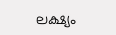ലക്ഷ്യം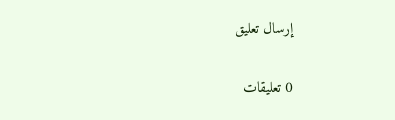إرسال تعليق

0 تعليقات